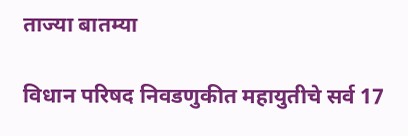ताज्या बातम्या

विधान परिषद निवडणुकीत महायुतीचे सर्व 17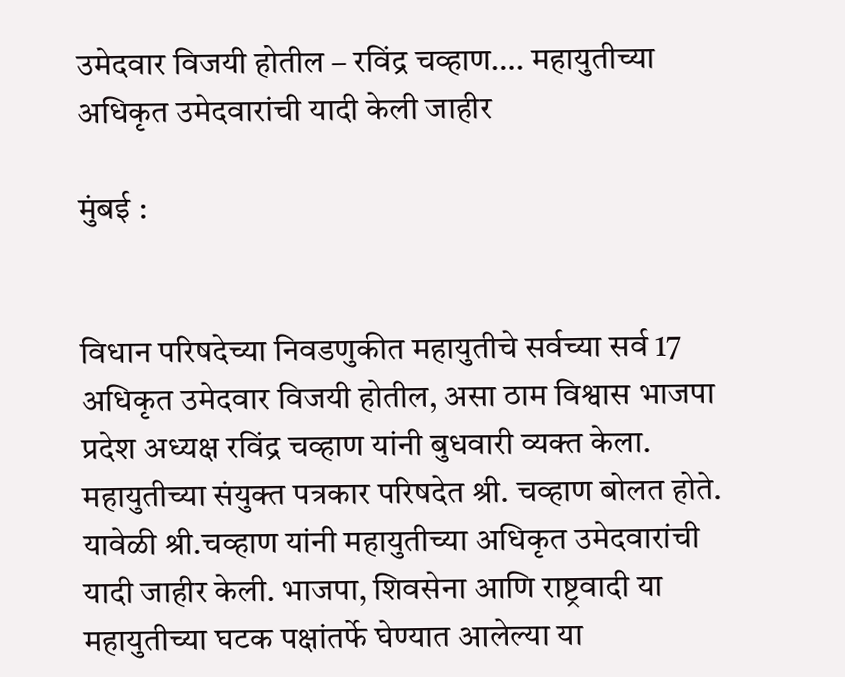उमेदवार विजयी होतील – रविंद्र चव्हाण…. महायुतीच्या अधिकृत उमेदवारांची यादी केली जाहीर

मुंबई :


विधान परिषदेच्या निवडणुकीत महायुतीचे सर्वच्या सर्व 17 अधिकृत उमेदवार विजयी होतील, असा ठाम विश्वास भाजपा प्रदेश अध्यक्ष रविंद्र चव्हाण यांनी बुधवारी व्यक्त केला. महायुतीच्या संयुक्त पत्रकार परिषदेत श्री. चव्हाण बोलत होते. यावेळी श्री.चव्हाण यांनी महायुतीच्या अधिकृत उमेदवारांची यादी जाहीर केली. भाजपा, शिवसेना आणि राष्ट्रवादी या महायुतीच्या घटक पक्षांतर्फे घेण्यात आलेल्या या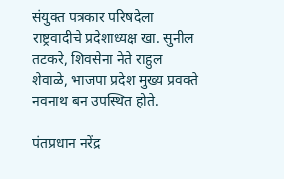संयुक्त पत्रकार परिषदेला राष्ट्रवादीचे प्रदेशाध्यक्ष खा. सुनील तटकरे, शिवसेना नेते राहुल शेवाळे, भाजपा प्रदेश मुख्य प्रवक्ते नवनाथ बन उपस्थित होते.

पंतप्रधान नरेंद्र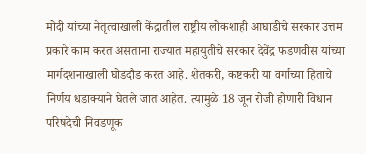मोदी यांच्या नेतृत्वाखाली केंद्रातील राष्ट्रीय लोकशाही आघाडीचे सरकार उत्तम प्रकारे काम करत असताना राज्यात महायुतीचे सरकार देवेंद्र फडणवीस यांच्या मार्गदशनाखाली घोडदौड करत आहे. शेतकरी, कष्टकरी या वर्गाच्या हिताचे निर्णय धडाक्याने घेतले जात आहेत. त्यामुळे 18 जून रोजी होणारी विधान परिषदेची निवडणूक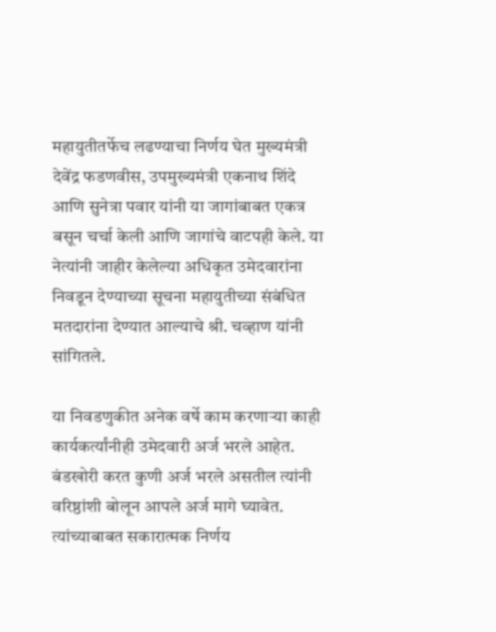महायुतीतर्फेच लढण्याचा निर्णय घेत मुख्यमंत्री देवेंद्र फडणवीस, उपमुख्यमंत्री एकनाथ शिंदे आणि सुनेत्रा पवार यांनी या जागांबाबत एकत्र बसून चर्चा केली आणि जागांचे वाटपही केले. या नेत्यांनी जाहीर केलेल्या अधिकृत उमेदवारांना निवडून देण्याच्या सूचना महायुतीच्या संबंधित मतदारांना देण्यात आल्याचे श्री. चव्हाण यांनी सांगितले.

या निवडणुकीत अनेक वर्षे काम करणाऱ्या काही कार्यकर्त्यांनीही उमेदवारी अर्ज भरले आहेत. बंडखोरी करत कुणी अर्ज भरले असतील त्यांनी वरिष्ठांशी बोलून आपले अर्ज मागे घ्यावेत. त्यांच्याबाबत सकारात्मक निर्णय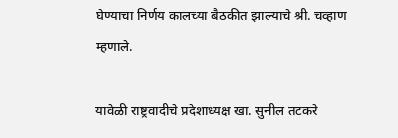घेण्याचा निर्णय कालच्या बैठकीत झाल्याचे श्री. चव्हाण म्हणाले.

यावेळी राष्ट्रवादीचे प्रदेशाध्यक्ष खा. सुनील तटकरे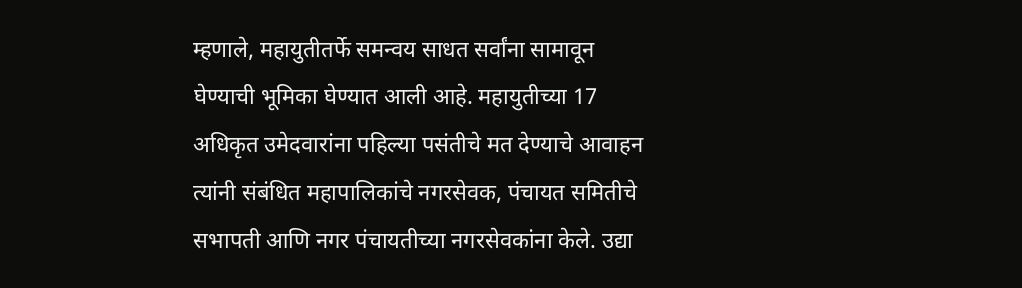म्हणाले, महायुतीतर्फे समन्वय साधत सर्वांना सामावून घेण्याची भूमिका घेण्यात आली आहे. महायुतीच्या 17 अधिकृत उमेदवारांना पहिल्या पसंतीचे मत देण्याचे आवाहन त्यांनी संबंधित महापालिकांचे नगरसेवक, पंचायत समितीचे सभापती आणि नगर पंचायतीच्या नगरसेवकांना केले. उद्या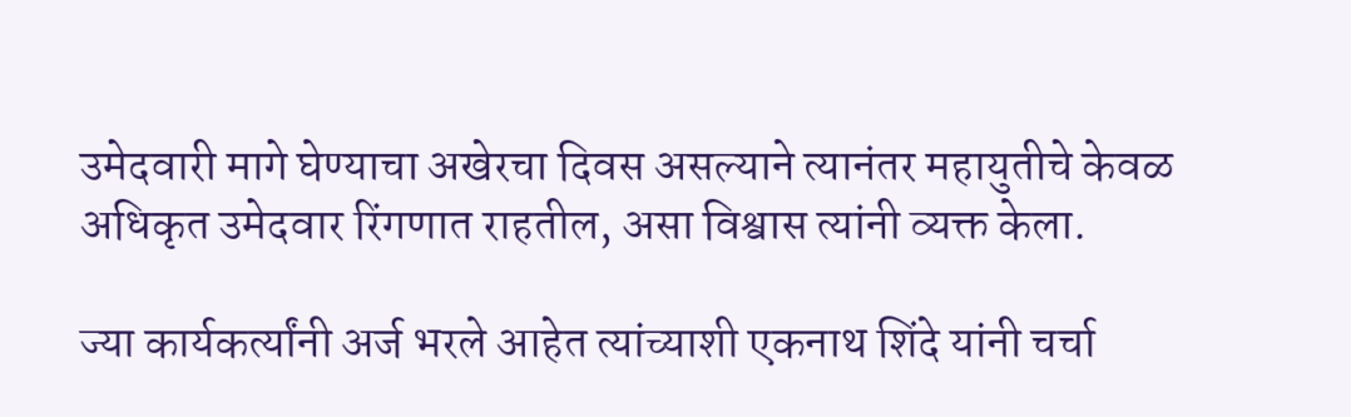उमेदवारी मागे घेण्याचा अखेरचा दिवस असल्याने त्यानंतर महायुतीचे केवळ अधिकृत उमेदवार रिंगणात राहतील, असा विश्वास त्यांनी व्यक्त केला.

ज्या कार्यकर्त्यांनी अर्ज भरले आहेत त्यांच्याशी एकनाथ शिंदे यांनी चर्चा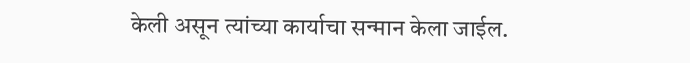केली असून त्यांच्या कार्याचा सन्मान केला जाईल.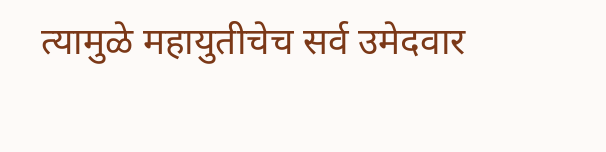त्यामुळे महायुतीचेच सर्व उमेदवार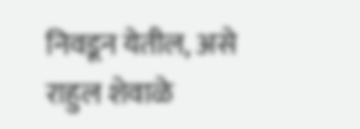निवडून येतील, असे राहुल शेवाळे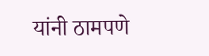यांनी ठामपणे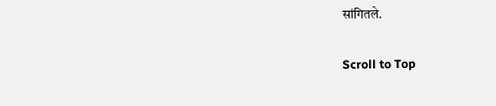सांगितले.

Scroll to Top